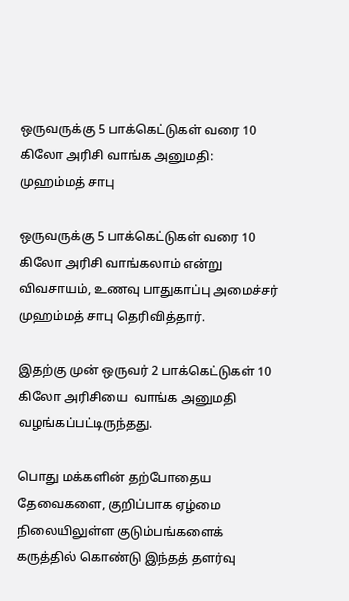ஒருவருக்கு 5 பாக்கெட்டுகள் வரை 10 கிலோ அரிசி வாங்க அனுமதி: முஹம்மத் சாபு

ஒருவருக்கு 5 பாக்கெட்டுகள் வரை 10 கிலோ அரிசி வாங்கலாம் என்று விவசாயம், உணவு பாதுகாப்பு அமைச்சர் முஹம்மத் சாபு தெரிவித்தார்.

இதற்கு முன் ஒருவர் 2 பாக்கெட்டுகள் 10 கிலோ அரிசியை  வாங்க அனுமதி வழங்கப்பட்டிருந்தது.

பொது மக்களின் தற்போதைய தேவைகளை, குறிப்பாக ஏழ்மை நிலையிலுள்ள குடும்பங்களைக் கருத்தில் கொண்டு இந்தத் தளர்வு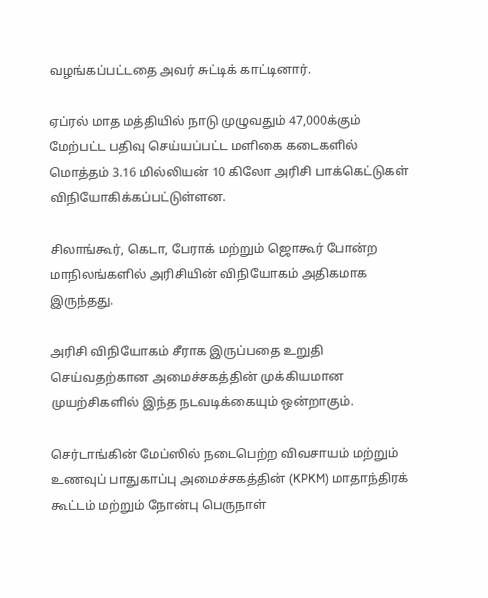வழங்கப்பட்டதை அவர் சுட்டிக் காட்டினார்.

ஏப்ரல் மாத மத்தியில் நாடு முழுவதும் 47,000க்கும் மேற்பட்ட பதிவு செய்யப்பட்ட மளிகை கடைகளில் மொத்தம் 3.16 மில்லியன் 10 கிலோ அரிசி பாக்கெட்டுகள் விநியோகிக்கப்பட்டுள்ளன.

சிலாங்கூர், கெடா, பேராக் மற்றும் ஜொகூர் போன்ற மாநிலங்களில் அரிசியின் விநியோகம் அதிகமாக இருந்தது.

அரிசி விநியோகம் சீராக இருப்பதை உறுதி செய்வதற்கான அமைச்சகத்தின் முக்கியமான முயற்சிகளில் இந்த நடவடிக்கையும் ஒன்றாகும்.

செர்டாங்கின் மேப்ஸில் நடைபெற்ற விவசாயம் மற்றும் உணவுப் பாதுகாப்பு அமைச்சகத்தின் (KPKM) மாதாந்திரக் கூட்டம் மற்றும் நோன்பு பெருநாள்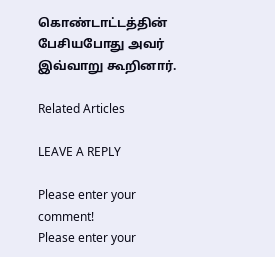கொண்டாட்டத்தின் பேசியபோது அவர் இவ்வாறு கூறினார்.

Related Articles

LEAVE A REPLY

Please enter your comment!
Please enter your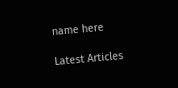name here

Latest Articles